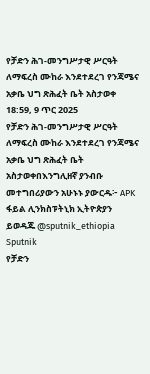የቻድን ሕገ-መንግሥታዊ ሥርዓት ለማፍረስ ሙከራ እንደተደረገ የንጃሜና አቃቤ ህግ ጽሕፈት ቤት አስታወቀ
18:59, 9 ጥር 2025
የቻድን ሕገ-መንግሥታዊ ሥርዓት ለማፍረስ ሙከራ እንደተደረገ የንጃሜና አቃቤ ህግ ጽሕፈት ቤት አስታወቀበእንግሊዘኛ ያንብቡ መተግበሪያውን አሁኑኑ ያውርዱ፦ APK ፋይል ሊንክስፑትኒክ ኢትዮጵያን ይወዳጁ @sputnik_ethiopia
Sputnik
የቻድን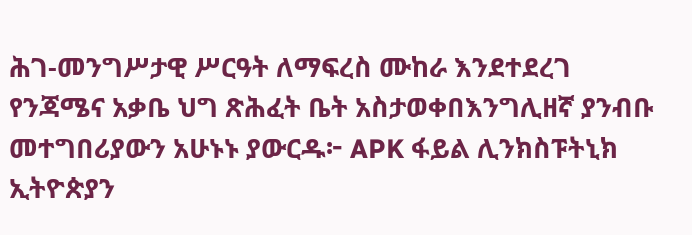ሕገ-መንግሥታዊ ሥርዓት ለማፍረስ ሙከራ እንደተደረገ የንጃሜና አቃቤ ህግ ጽሕፈት ቤት አስታወቀበእንግሊዘኛ ያንብቡ መተግበሪያውን አሁኑኑ ያውርዱ፦ APK ፋይል ሊንክስፑትኒክ ኢትዮጵያን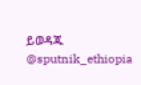ይወዳጁ @sputnik_ethiopia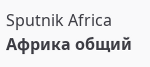Sputnik Africa
Африка общий